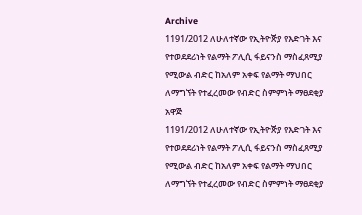Archive
1191/2012 ለሁለተኛው የኢትዮꬭያ የእድገት እና የተወደደሪነት የልማት ፖሊሲ ፋይናንስ ማስፈጸሚያ የሚውል ብድር ከአለም አቀፍ የልማት ማህበር ለማግኘት የተፈረመው የብድር ስምምነት ማፀደቂያ አዋጅ
1191/2012 ለሁለተኛው የኢትዮꬭያ የእድገት እና የተወደደሪነት የልማት ፖሊሲ ፋይናንስ ማስፈጸሚያ የሚውል ብድር ከአለም አቀፍ የልማት ማህበር ለማግኘት የተፈረመው የብድር ስምምነት ማፀደቂያ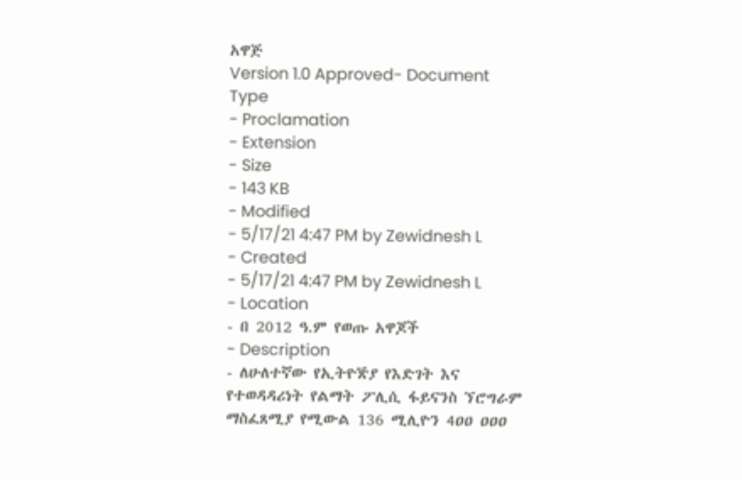አዋጅ
Version 1.0 Approved- Document Type
- Proclamation
- Extension
- Size
- 143 KB
- Modified
- 5/17/21 4:47 PM by Zewidnesh L
- Created
- 5/17/21 4:47 PM by Zewidnesh L
- Location
- በ 2012 ዓ.ም የወጡ አዋጆች
- Description
- ለሁለተኛው የኢትዮꬭያ የእድገት እና የተወዳዳሪነት የልማት ፖሊሲ ፋይናንስ ኘሮግራም ማስፈጸሚያ የሚውል 136 ሚሊዮን 4ዐዐ ዐዐዐ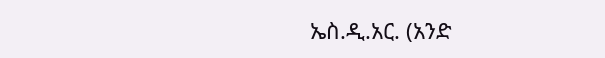ኤስ.ዲ.አር. (አንድ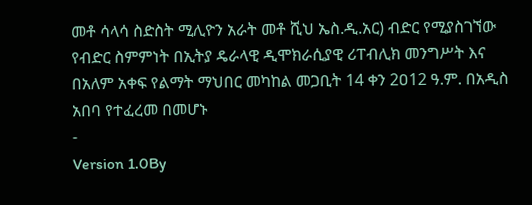መቶ ሳላሳ ስድስት ሚሊዮን አራት መቶ ሺህ ኤስ.ዲ.አር) ብድር የሚያስገኘው የብድር ስምምነት በኢትያ ዴራላዊ ዲሞክራሲያዊ ሪፐብሊክ መንግሥት እና በአለም አቀፍ የልማት ማህበር መካከል መጋቢት 14 ቀን 2ዐ12 ዓ.ም. በአዲስ አበባ የተፈረመ በመሆኑ
-
Version 1.0By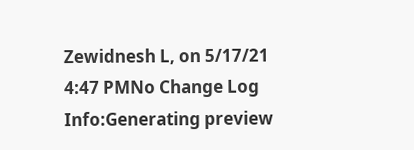Zewidnesh L, on 5/17/21 4:47 PMNo Change Log
Info:Generating preview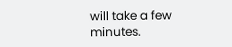will take a few minutes.